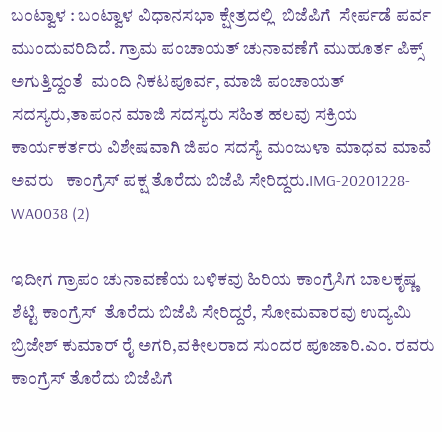ಬಂಟ್ವಾಳ : ಬಂಟ್ವಾಳ ವಿಧಾನಸಭಾ ಕ್ಷೇತ್ರದಲ್ಲಿ  ಬಿಜೆಪಿಗೆ  ಸೇರ್ಪಡೆ ಪರ್ವ ಮುಂದುವರಿದಿದೆ. ಗ್ರಾಮ ಪಂಚಾಯತ್ ಚುನಾವಣೆಗೆ ಮುಹೂರ್ತ ಪಿಕ್ಸ್ ಅಗುತ್ತಿದ್ದಂತೆ  ಮಂದಿ ನಿಕಟಪೂರ್ವ, ಮಾಜಿ ಪಂಚಾಯತ್ ಸದಸ್ಯರು,ತಾಪಂನ ಮಾಜಿ ಸದಸ್ಯರು ಸಹಿತ ಹಲವು ಸಕ್ರಿಯ ಕಾರ್ಯಕರ್ತರು ವಿಶೇಷವಾಗಿ ಜಿಪಂ ಸದಸ್ಯೆ ಮಂಜುಳಾ ಮಾಧವ ಮಾವೆ ಅವರು   ಕಾಂಗ್ರೆಸ್ ಪಕ್ಷ ತೊರೆದು ಬಿಜೆಪಿ ಸೇರಿದ್ದರು.IMG-20201228-WA0038 (2)

ಇದೀಗ ಗ್ರಾಪಂ ಚುನಾವಣೆಯ ಬಳಿಕವು ಹಿರಿಯ ಕಾಂಗ್ರೆಸಿಗ ಬಾಲಕೃಷ್ಣ ಶೆಟ್ಟಿ ಕಾಂಗ್ರೆಸ್  ತೊರೆದು ಬಿಜೆಪಿ ಸೇರಿದ್ದರೆ, ಸೋಮವಾರವು ಉದ್ಯಮಿ ಬ್ರಿಜೇಶ್ ಕುಮಾರ್ ರೈ ಅಗರಿ,ವಕೀಲರಾದ ಸುಂದರ ಪೂಜಾರಿ.ಎಂ. ರವರು  ಕಾಂಗ್ರೆಸ್ ತೊರೆದು ಬಿಜೆಪಿಗೆ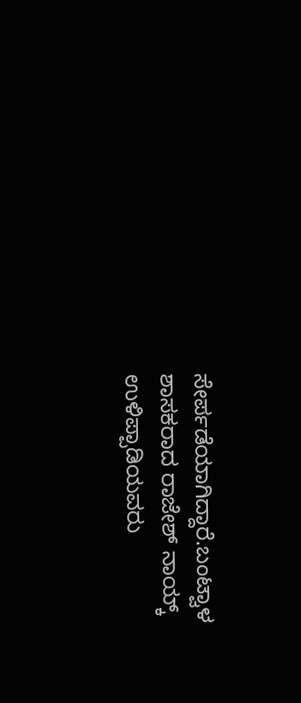ಸೇರ್ಪಡೆಯಾಗಿದ್ದಾರೆ.ಬಂಟ್ವಾಳ ಶಾಸಕರಾದ ರಾಜೇಶ್ ನಾಯ್ಕ್ ಉಳಿಪ್ಪಾಡಿಯವರು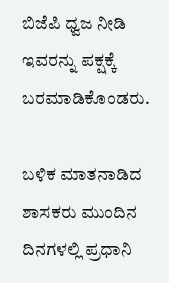ಬಿಜೆಪಿ ಧ್ವಜ ನೀಡಿ ಇವರನ್ನು ಪಕ್ಷಕ್ಕೆ ಬರಮಾಡಿಕೊಂಡರು.

ಬಳಿಕ ಮಾತನಾಡಿದ ಶಾಸಕರು ಮುಂದಿನ ದಿನಗಳಲ್ಲಿ ಪ್ರಧಾನಿ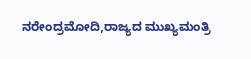ನರೇಂದ್ರಮೋದಿ,ರಾಜ್ಯದ ಮುಖ್ಯಮಂತ್ರಿ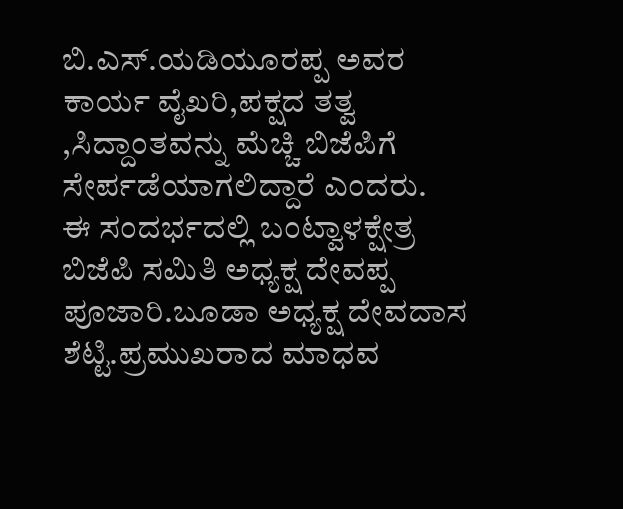ಬಿ.ಎಸ್.ಯಡಿಯೂರಪ್ಪ ಅವರ ಕಾರ್ಯ ವೈಖರಿ,ಪಕ್ಷದ ತತ್ವ ,ಸಿದ್ದಾಂತವನ್ನು ಮೆಚ್ಚಿ ಬಿಜೆಪಿಗೆ ಸೇರ್ಪಡೆಯಾಗಲಿದ್ದಾರೆ ಎಂದರು.      ಈ ಸಂದರ್ಭದಲ್ಲಿ ಬಂಟ್ವಾಳಕ್ಷೇತ್ರ  ಬಿಜೆಪಿ ಸಮಿತಿ ಅಧ್ಯಕ್ಷ ದೇವಪ್ಪ ಪೂಜಾರಿ.ಬೂಡಾ ಅಧ್ಯಕ್ಷ ದೇವದಾಸ ಶೆಟ್ಟಿ.ಪ್ರಮುಖರಾದ ಮಾಧವ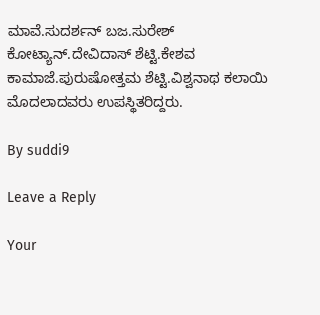ಮಾವೆ.ಸುದರ್ಶನ್ ಬಜ.ಸುರೇಶ್ ಕೋಟ್ಯಾನ್.ದೇವಿದಾಸ್ ಶೆಟ್ಟಿ.ಕೇಶವ ಕಾಮಾಜೆ.ಪುರುಷೋತ್ತಮ ಶೆಟ್ಟಿ.ವಿಶ್ವನಾಥ ಕಲಾಯಿ ಮೊದಲಾದವರು ಉಪಸ್ಥಿತರಿದ್ದರು.

By suddi9

Leave a Reply

Your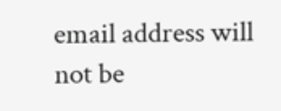email address will not be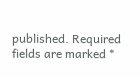published. Required fields are marked *